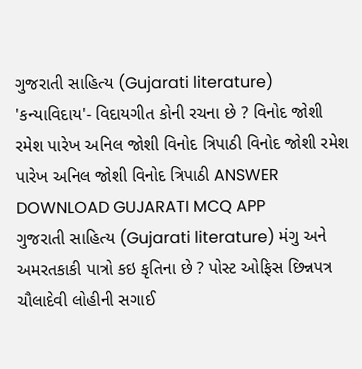ગુજરાતી સાહિત્ય (Gujarati literature) 'કન્યાવિદાય'- વિદાયગીત કોની રચના છે ? વિનોદ જોશી રમેશ પારેખ અનિલ જોશી વિનોદ ત્રિપાઠી વિનોદ જોશી રમેશ પારેખ અનિલ જોશી વિનોદ ત્રિપાઠી ANSWER DOWNLOAD GUJARATI MCQ APP
ગુજરાતી સાહિત્ય (Gujarati literature) મંગુ અને અમરતકાકી પાત્રો કઇ કૃતિના છે ? પોસ્ટ ઓફિસ છિન્નપત્ર ચૌલાદેવી લોહીની સગાઈ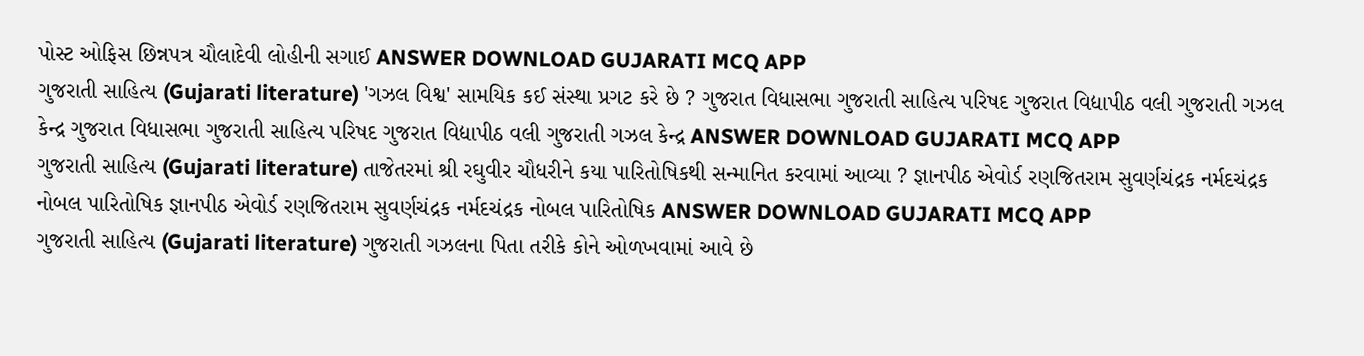પોસ્ટ ઓફિસ છિન્નપત્ર ચૌલાદેવી લોહીની સગાઈ ANSWER DOWNLOAD GUJARATI MCQ APP
ગુજરાતી સાહિત્ય (Gujarati literature) 'ગઝલ વિશ્વ' સામયિક કઈ સંસ્થા પ્રગટ કરે છે ? ગુજરાત વિધાસભા ગુજરાતી સાહિત્ય પરિષદ ગુજરાત વિદ્યાપીઠ વલી ગુજરાતી ગઝલ કેન્દ્ર ગુજરાત વિધાસભા ગુજરાતી સાહિત્ય પરિષદ ગુજરાત વિદ્યાપીઠ વલી ગુજરાતી ગઝલ કેન્દ્ર ANSWER DOWNLOAD GUJARATI MCQ APP
ગુજરાતી સાહિત્ય (Gujarati literature) તાજેતરમાં શ્રી રઘુવીર ચૌધરીને કયા પારિતોષિકથી સન્માનિત કરવામાં આવ્યા ? જ્ઞાનપીઠ એવોર્ડ રણજિતરામ સુવર્ણચંદ્રક નર્મદચંદ્રક નોબલ પારિતોષિક જ્ઞાનપીઠ એવોર્ડ રણજિતરામ સુવર્ણચંદ્રક નર્મદચંદ્રક નોબલ પારિતોષિક ANSWER DOWNLOAD GUJARATI MCQ APP
ગુજરાતી સાહિત્ય (Gujarati literature) ગુજરાતી ગઝલના પિતા તરીકે કોને ઓળખવામાં આવે છે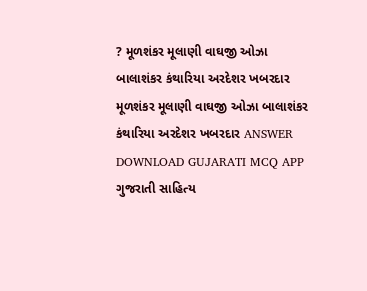? મૂળશંકર મૂલાણી વાઘજી ઓઝા બાલાશંકર કંથારિયા અરદેશર ખબરદાર મૂળશંકર મૂલાણી વાઘજી ઓઝા બાલાશંકર કંથારિયા અરદેશર ખબરદાર ANSWER DOWNLOAD GUJARATI MCQ APP
ગુજરાતી સાહિત્ય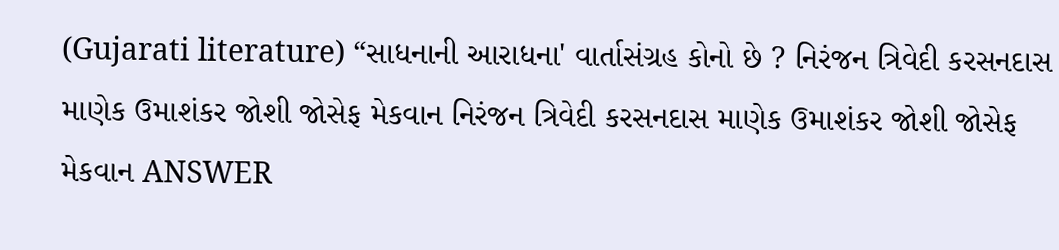(Gujarati literature) “સાધનાની આરાધના' વાર્તાસંગ્રહ કોનો છે ? નિરંજન ત્રિવેદી કરસનદાસ માણેક ઉમાશંકર જોશી જોસેફ મેકવાન નિરંજન ત્રિવેદી કરસનદાસ માણેક ઉમાશંકર જોશી જોસેફ મેકવાન ANSWER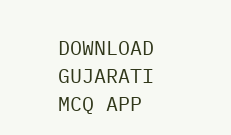DOWNLOAD GUJARATI MCQ APP